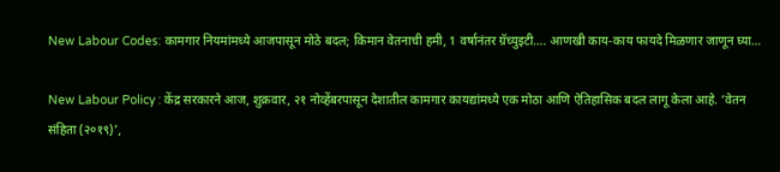New Labour Codes: कामगार नियमांमध्ये आजपासून मोठे बदल; किमान वेतनाची हमी, 1 वर्षानंतर ग्रॅच्युइटी…. आणखी काय-काय फायदे मिळणार जाणून घ्या…

New Labour Policy : केंद्र सरकारने आज, शुक्रवार, २१ नोव्हेंबरपासून देशातील कामगार कायद्यांमध्ये एक मोठा आणि ऐतिहासिक बदल लागू केला आहे. ‘वेतन संहिता (२०१९)’,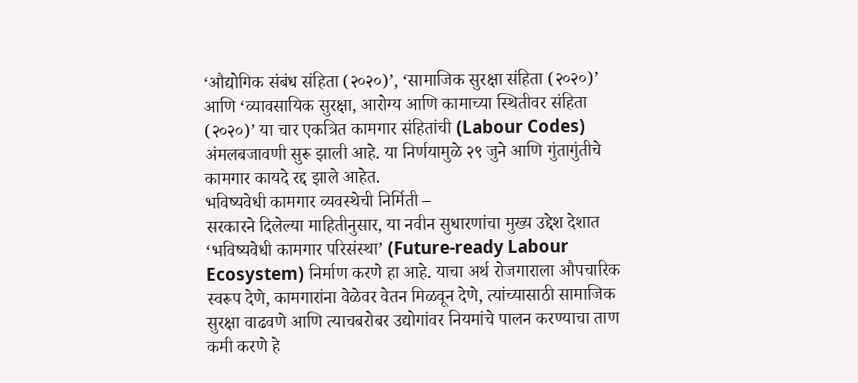‘औद्योगिक संबंध संहिता (२०२०)’, ‘सामाजिक सुरक्षा संहिता (२०२०)’ आणि ‘व्यावसायिक सुरक्षा, आरोग्य आणि कामाच्या स्थितीवर संहिता (२०२०)’ या चार एकत्रित कामगार संहितांची (Labour Codes) अंमलबजावणी सुरू झाली आहे. या निर्णयामुळे २९ जुने आणि गुंतागुंतीचे कामगार कायदे रद्द झाले आहेत.
भविष्यवेधी कामगार व्यवस्थेची निर्मिती –
सरकारने दिलेल्या माहितीनुसार, या नवीन सुधारणांचा मुख्य उद्देश देशात ‘भविष्यवेधी कामगार परिसंस्था’ (Future-ready Labour Ecosystem) निर्माण करणे हा आहे. याचा अर्थ रोजगाराला औपचारिक स्वरूप देणे, कामगारांना वेळेवर वेतन मिळवून देणे, त्यांच्यासाठी सामाजिक सुरक्षा वाढवणे आणि त्याचबरोबर उद्योगांवर नियमांचे पालन करण्याचा ताण कमी करणे हे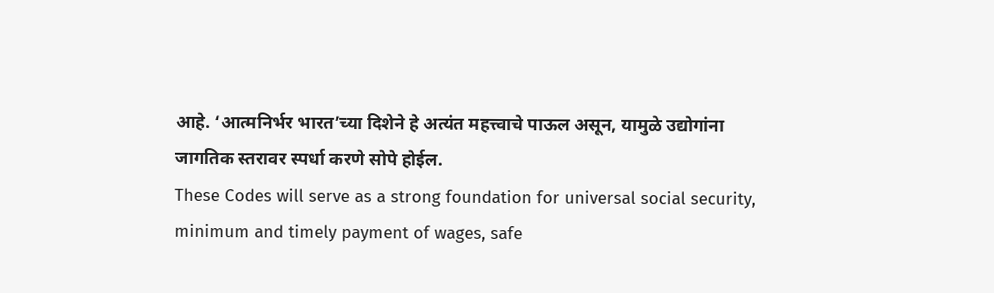आहे. ‘आत्मनिर्भर भारत’च्या दिशेने हे अत्यंत महत्त्वाचे पाऊल असून, यामुळे उद्योगांना जागतिक स्तरावर स्पर्धा करणे सोपे होईल.
These Codes will serve as a strong foundation for universal social security, minimum and timely payment of wages, safe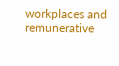workplaces and remunerative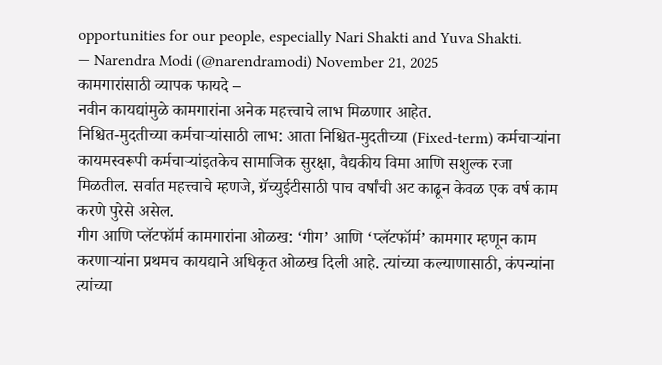opportunities for our people, especially Nari Shakti and Yuva Shakti.
— Narendra Modi (@narendramodi) November 21, 2025
कामगारांसाठी व्यापक फायदे –
नवीन कायद्यांमुळे कामगारांना अनेक महत्त्वाचे लाभ मिळणार आहेत.
निश्चित-मुदतीच्या कर्मचाऱ्यांसाठी लाभ: आता निश्चित-मुदतीच्या (Fixed-term) कर्मचाऱ्यांना कायमस्वरूपी कर्मचाऱ्यांइतकेच सामाजिक सुरक्षा, वैद्यकीय विमा आणि सशुल्क रजा मिळतील. सर्वात महत्त्वाचे म्हणजे, ग्रॅच्युईटीसाठी पाच वर्षांची अट काढून केवळ एक वर्ष काम करणे पुरेसे असेल.
गीग आणि प्लॅटफॉर्म कामगारांना ओळख: ‘गीग’ आणि ‘प्लॅटफॉर्म’ कामगार म्हणून काम करणाऱ्यांना प्रथमच कायद्याने अधिकृत ओळख दिली आहे. त्यांच्या कल्याणासाठी, कंपन्यांना त्यांच्या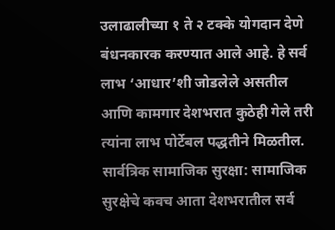उलाढालीच्या १ ते २ टक्के योगदान देणे बंधनकारक करण्यात आले आहे. हे सर्व लाभ ‘आधार’शी जोडलेले असतील आणि कामगार देशभरात कुठेही गेले तरी त्यांना लाभ पोर्टेबल पद्धतीने मिळतील.
सार्वत्रिक सामाजिक सुरक्षा: सामाजिक सुरक्षेचे कवच आता देशभरातील सर्व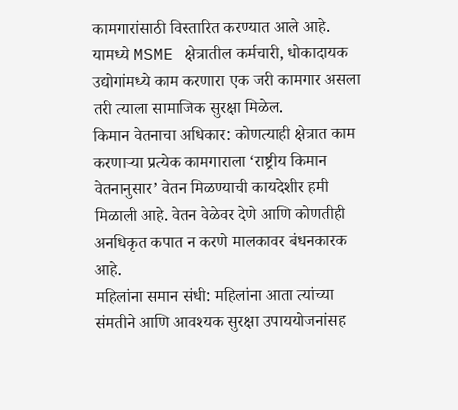कामगारांसाठी विस्तारित करण्यात आले आहे. यामध्ये MSME क्षेत्रातील कर्मचारी, धोकादायक उद्योगांमध्ये काम करणारा एक जरी कामगार असला तरी त्याला सामाजिक सुरक्षा मिळेल.
किमान वेतनाचा अधिकार: कोणत्याही क्षेत्रात काम करणाऱ्या प्रत्येक कामगाराला ‘राष्ट्रीय किमान वेतनानुसार’ वेतन मिळण्याची कायदेशीर हमी मिळाली आहे. वेतन वेळेवर देणे आणि कोणतीही अनधिकृत कपात न करणे मालकावर बंधनकारक आहे.
महिलांना समान संधी: महिलांना आता त्यांच्या संमतीने आणि आवश्यक सुरक्षा उपाययोजनांसह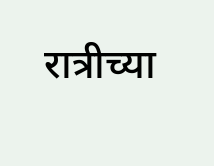रात्रीच्या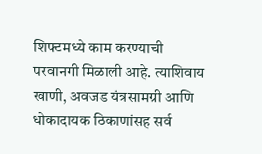शिफ्टमध्ये काम करण्याची परवानगी मिळाली आहे. त्याशिवाय खाणी, अवजड यंत्रसामग्री आणि धोकादायक ठिकाणांसह सर्व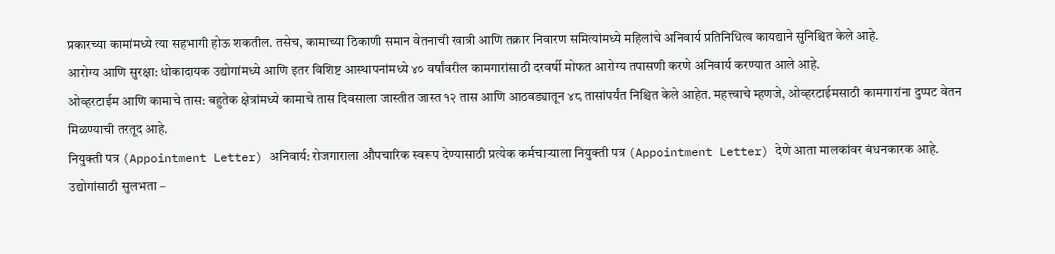प्रकारच्या कामांमध्ये त्या सहभागी होऊ शकतील. तसेच, कामाच्या ठिकाणी समान वेतनाची खात्री आणि तक्रार निवारण समित्यांमध्ये महिलांचे अनिवार्य प्रतिनिधित्व कायद्याने सुनिश्चित केले आहे.
आरोग्य आणि सुरक्षा: धोकादायक उद्योगांमध्ये आणि इतर विशिष्ट आस्थापनांमध्ये ४० वर्षांवरील कामगारांसाठी दरवर्षी मोफत आरोग्य तपासणी करणे अनिवार्य करण्यात आले आहे.
ओव्हरटाईम आणि कामाचे तास: बहुतेक क्षेत्रांमध्ये कामाचे तास दिवसाला जास्तीत जास्त १२ तास आणि आठवड्यातून ४८ तासांपर्यंत निश्चित केले आहेत. महत्त्वाचे म्हणजे, ओव्हरटाईमसाठी कामगारांना दुप्पट वेतन मिळण्याची तरतूद आहे.
नियुक्ती पत्र (Appointment Letter) अनिवार्य: रोजगाराला औपचारिक स्वरूप देण्यासाठी प्रत्येक कर्मचाऱ्याला नियुक्ती पत्र (Appointment Letter) देणे आता मालकांवर बंधनकारक आहे.
उद्योगांसाठी सुलभता –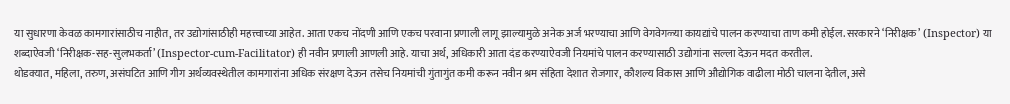या सुधारणा केवळ कामगारांसाठीच नाहीत, तर उद्योगांसाठीही महत्त्वाच्या आहेत. आता एकच नोंदणी आणि एकच परवाना प्रणाली लागू झाल्यामुळे अनेक अर्ज भरण्याचा आणि वेगवेगळ्या कायद्यांचे पालन करण्याचा ताण कमी होईल. सरकारने ‘निरीक्षक’ (Inspector) या शब्दाऐवजी ‘निरीक्षक-सह-सुलभकर्ता’ (Inspector-cum-Facilitator) ही नवीन प्रणाली आणली आहे. याचा अर्थ, अधिकारी आता दंड करण्याऐवजी नियमांचे पालन करण्यासाठी उद्योगांना सल्ला देऊन मदत करतील.
थोडक्यात, महिला, तरुण, असंघटित आणि गीग अर्थव्यवस्थेतील कामगारांना अधिक संरक्षण देऊन तसेच नियमांची गुंतागुंत कमी करून नवीन श्रम संहिता देशात रोजगार, कौशल्य विकास आणि औद्योगिक वाढीला मोठी चालना देतील, असे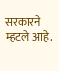सरकारने म्हटले आहे.